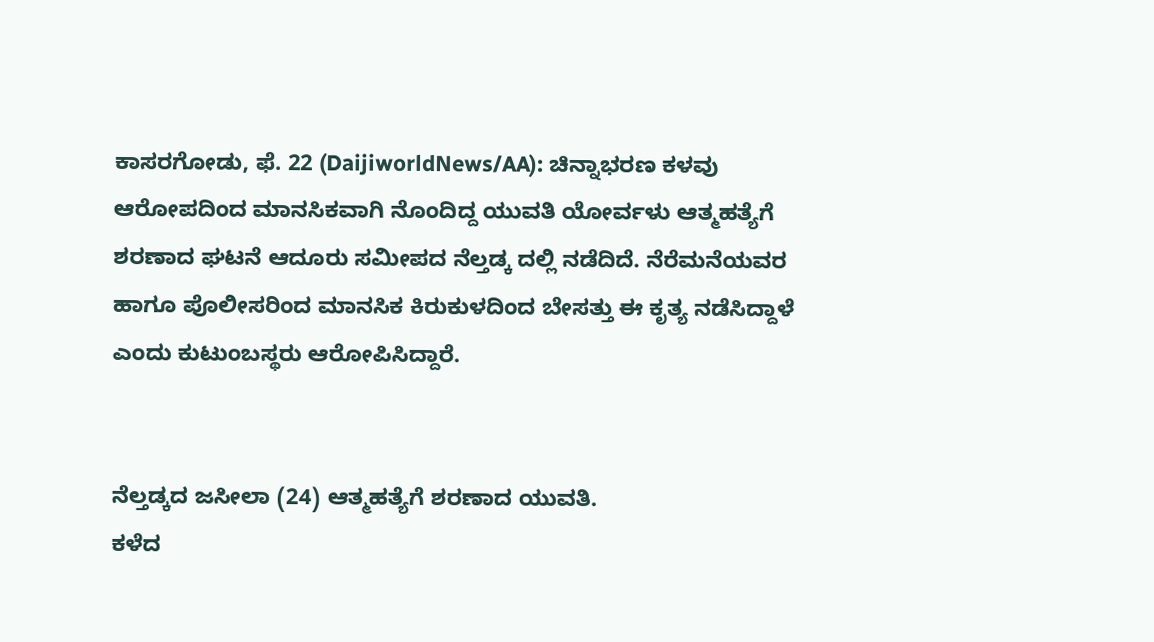ಕಾಸರಗೋಡು, ಫೆ. 22 (DaijiworldNews/AA): ಚಿನ್ನಾಭರಣ ಕಳವು ಆರೋಪದಿಂದ ಮಾನಸಿಕವಾಗಿ ನೊಂದಿದ್ದ ಯುವತಿ ಯೋರ್ವಳು ಆತ್ಮಹತ್ಯೆಗೆ ಶರಣಾದ ಘಟನೆ ಆದೂರು ಸಮೀಪದ ನೆಲ್ತಡ್ಕ ದಲ್ಲಿ ನಡೆದಿದೆ. ನೆರೆಮನೆಯವರ ಹಾಗೂ ಪೊಲೀಸರಿಂದ ಮಾನಸಿಕ ಕಿರುಕುಳದಿಂದ ಬೇಸತ್ತು ಈ ಕೃತ್ಯ ನಡೆಸಿದ್ದಾಳೆ ಎಂದು ಕುಟುಂಬಸ್ಥರು ಆರೋಪಿಸಿದ್ದಾರೆ.


ನೆಲ್ತಡ್ಕದ ಜಸೀಲಾ (24) ಆತ್ಮಹತ್ಯೆಗೆ ಶರಣಾದ ಯುವತಿ.
ಕಳೆದ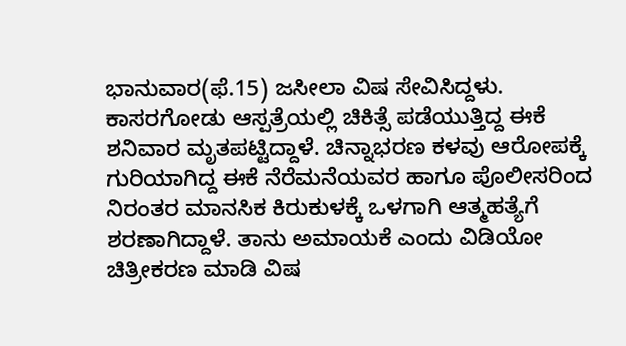ಭಾನುವಾರ(ಫೆ.15) ಜಸೀಲಾ ವಿಷ ಸೇವಿಸಿದ್ದಳು. ಕಾಸರಗೋಡು ಆಸ್ಪತ್ರೆಯಲ್ಲಿ ಚಿಕಿತ್ಸೆ ಪಡೆಯುತ್ತಿದ್ದ ಈಕೆ ಶನಿವಾರ ಮೃತಪಟ್ಟಿದ್ದಾಳೆ. ಚಿನ್ನಾಭರಣ ಕಳವು ಆರೋಪಕ್ಕೆ ಗುರಿಯಾಗಿದ್ದ ಈಕೆ ನೆರೆಮನೆಯವರ ಹಾಗೂ ಪೊಲೀಸರಿಂದ ನಿರಂತರ ಮಾನಸಿಕ ಕಿರುಕುಳಕ್ಕೆ ಒಳಗಾಗಿ ಆತ್ಮಹತ್ಯೆಗೆ ಶರಣಾಗಿದ್ದಾಳೆ. ತಾನು ಅಮಾಯಕೆ ಎಂದು ವಿಡಿಯೋ ಚಿತ್ರೀಕರಣ ಮಾಡಿ ವಿಷ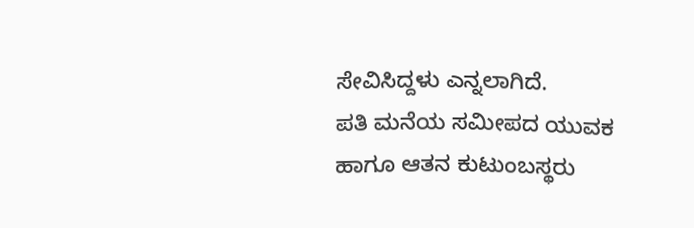ಸೇವಿಸಿದ್ದಳು ಎನ್ನಲಾಗಿದೆ.
ಪತಿ ಮನೆಯ ಸಮೀಪದ ಯುವಕ ಹಾಗೂ ಆತನ ಕುಟುಂಬಸ್ಥರು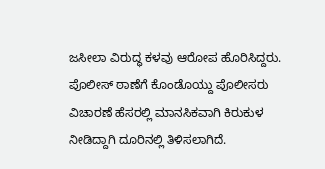ಜಸೀಲಾ ವಿರುದ್ಧ ಕಳವು ಆರೋಪ ಹೊರಿಸಿದ್ದರು. ಪೊಲೀಸ್ ಠಾಣೆಗೆ ಕೊಂಡೊಯ್ದು ಪೊಲೀಸರು ವಿಚಾರಣೆ ಹೆಸರಲ್ಲಿ ಮಾನಸಿಕವಾಗಿ ಕಿರುಕುಳ ನೀಡಿದ್ದಾಗಿ ದೂರಿನಲ್ಲಿ ತಿಳಿಸಲಾಗಿದೆ.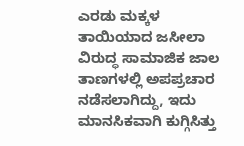ಎರಡು ಮಕ್ಕಳ ತಾಯಿಯಾದ ಜಸೀಲಾ ವಿರುದ್ಧ ಸಾಮಾಜಿಕ ಜಾಲ ತಾಣಗಳಲ್ಲಿ ಅಪಪ್ರಚಾರ ನಡೆಸಲಾಗಿದ್ದು, ಇದು ಮಾನಸಿಕವಾಗಿ ಕುಗ್ಗಿಸಿತ್ತು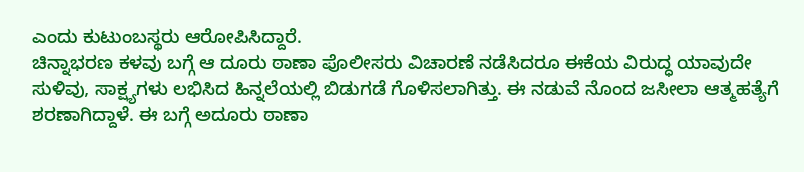ಎಂದು ಕುಟುಂಬಸ್ಥರು ಆರೋಪಿಸಿದ್ದಾರೆ.
ಚಿನ್ನಾಭರಣ ಕಳವು ಬಗ್ಗೆ ಆ ದೂರು ಠಾಣಾ ಪೊಲೀಸರು ವಿಚಾರಣೆ ನಡೆಸಿದರೂ ಈಕೆಯ ವಿರುದ್ಧ ಯಾವುದೇ ಸುಳಿವು, ಸಾಕ್ಷ್ಯಗಳು ಲಭಿಸಿದ ಹಿನ್ನಲೆಯಲ್ಲಿ ಬಿಡುಗಡೆ ಗೊಳಿಸಲಾಗಿತ್ತು. ಈ ನಡುವೆ ನೊಂದ ಜಸೀಲಾ ಆತ್ಮಹತ್ಯೆಗೆ ಶರಣಾಗಿದ್ದಾಳೆ. ಈ ಬಗ್ಗೆ ಅದೂರು ಠಾಣಾ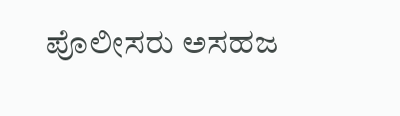ಪೊಲೀಸರು ಅಸಹಜ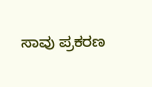ಸಾವು ಪ್ರಕರಣ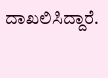ದಾಖಲಿಸಿದ್ದಾರೆ.